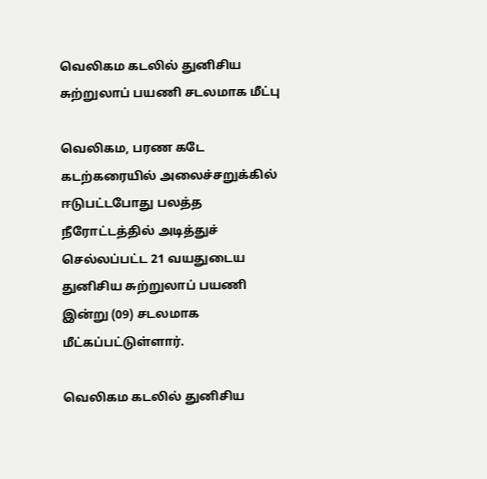வெலிகம கடலில் துனிசிய சுற்றுலாப் பயணி சடலமாக மீட்பு

வெலிகம, பரண கடே கடற்கரையில் அலைச்சறுக்கில் ஈடுபட்டபோது பலத்த நீரோட்டத்தில் அடித்துச் செல்லப்பட்ட 21 வயதுடைய துனிசிய சுற்றுலாப் பயணி இன்று (09) சடலமாக மீட்கப்பட்டுள்ளார்.

வெலிகம கடலில் துனிசிய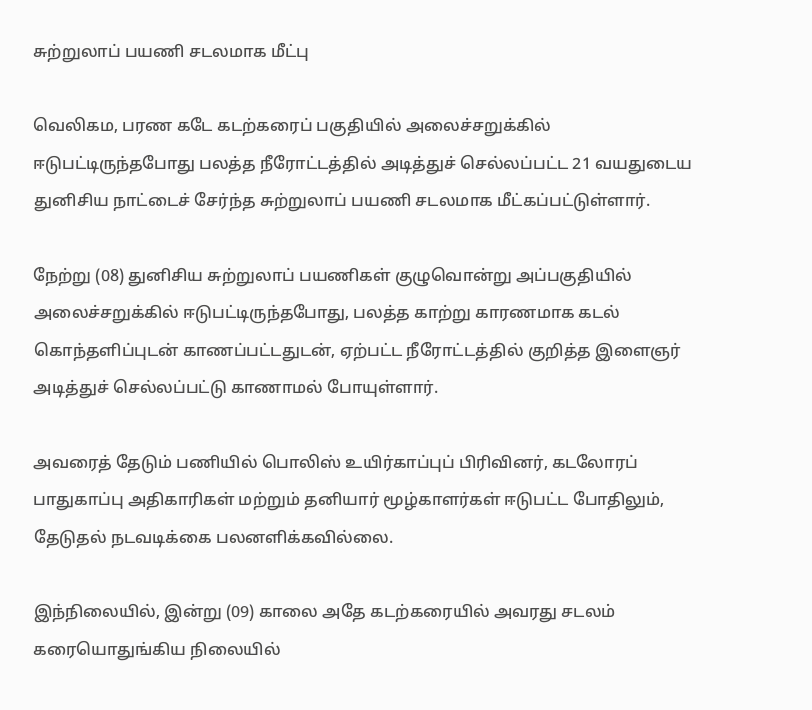சுற்றுலாப் பயணி சடலமாக மீட்பு

வெலிகம, பரண கடே கடற்கரைப் பகுதியில் அலைச்சறுக்கில் ஈடுபட்டிருந்தபோது பலத்த நீரோட்டத்தில் அடித்துச் செல்லப்பட்ட 21 வயதுடைய துனிசிய நாட்டைச் சேர்ந்த சுற்றுலாப் பயணி சடலமாக மீட்கப்பட்டுள்ளார்.

நேற்று (08) துனிசிய சுற்றுலாப் பயணிகள் குழுவொன்று அப்பகுதியில் அலைச்சறுக்கில் ஈடுபட்டிருந்தபோது, பலத்த காற்று காரணமாக கடல் கொந்தளிப்புடன் காணப்பட்டதுடன், ஏற்பட்ட நீரோட்டத்தில் குறித்த இளைஞர் அடித்துச் செல்லப்பட்டு காணாமல் போயுள்ளார்.

அவரைத் தேடும் பணியில் பொலிஸ் உயிர்காப்புப் பிரிவினர், கடலோரப் பாதுகாப்பு அதிகாரிகள் மற்றும் தனியார் மூழ்காளர்கள் ஈடுபட்ட போதிலும், தேடுதல் நடவடிக்கை பலனளிக்கவில்லை.

இந்நிலையில், இன்று (09) காலை அதே கடற்கரையில் அவரது சடலம் கரையொதுங்கிய நிலையில்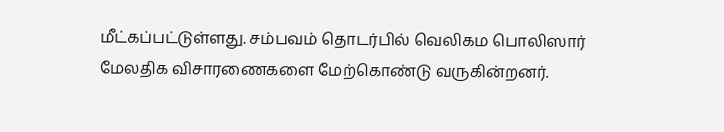மீட்கப்பட்டுள்ளது. சம்பவம் தொடர்பில் வெலிகம பொலிஸார் மேலதிக விசாரணைகளை மேற்கொண்டு வருகின்றனர்.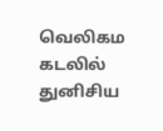வெலிகம கடலில் துனிசிய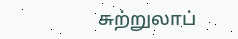சுற்றுலாப்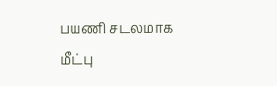பயணி சடலமாக மீட்பு